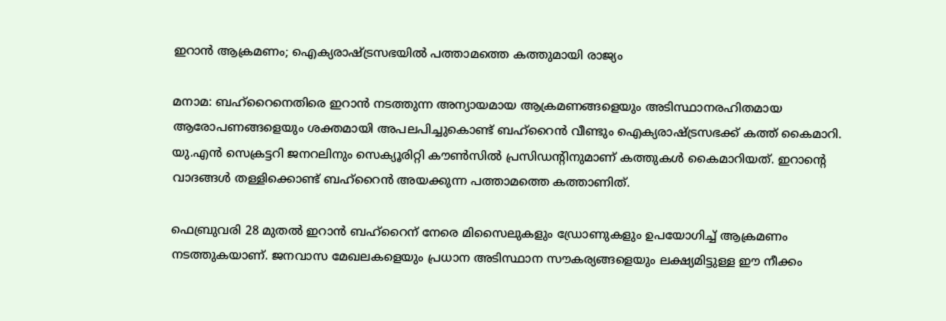ഇറാൻ ആക്രമണം; ഐക്യരാഷ്ട്രസഭയിൽ പത്താമത്തെ കത്തുമായി രാജ്യം

മനാമ: ബഹ്‌റൈനെതിരെ ഇറാൻ നടത്തുന്ന അന്യായമായ ആക്രമണങ്ങളെയും അടിസ്ഥാനരഹിതമായ ആരോപണങ്ങളെയും ശക്തമായി അപലപിച്ചുകൊണ്ട് ബഹ്‌റൈൻ വീണ്ടും ഐക്യരാഷ്ട്രസഭക്ക് കത്ത് കൈമാറി. യു.എൻ സെക്രട്ടറി ജനറലിനും സെക്യൂരിറ്റി കൗൺസിൽ പ്രസിഡന്റിനുമാണ് കത്തുകൾ കൈമാറിയത്. ഇറാൻ്റെ വാദങ്ങൾ തള്ളിക്കൊണ്ട് ബഹ്‌റൈൻ അയക്കുന്ന പത്താമത്തെ കത്താണിത്.

ഫെബ്രുവരി 28 മുതൽ ഇറാൻ ബഹ്‌റൈന് നേരെ മിസൈലുകളും ഡ്രോണുകളും ഉപയോഗിച്ച് ആക്രമണം നടത്തുകയാണ്. ജനവാസ മേഖലകളെയും പ്രധാന അടിസ്ഥാന സൗകര്യങ്ങളെയും ലക്ഷ്യമിട്ടുള്ള ഈ നീക്കം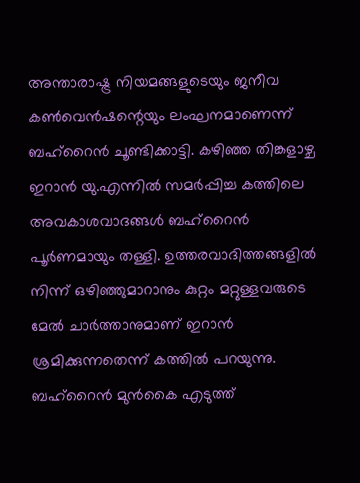അന്താരാഷ്ട്ര നിയമങ്ങളുടെയും ജനീവ കൺവെൻഷന്റെയും ലംഘനമാണെന്ന് ബഹ്‌റൈൻ ചൂണ്ടിക്കാട്ടി. കഴിഞ്ഞ തിങ്കളാഴ്ച ഇറാൻ യു.എന്നിൽ സമർപ്പിച്ച കത്തിലെ അവകാശവാദങ്ങൾ ബഹ്‌റൈൻ പൂർണമായും തള്ളി. ഉത്തരവാദിത്തങ്ങളിൽ നിന്ന് ഒഴിഞ്ഞുമാറാനും കുറ്റം മറ്റുള്ളവരുടെ മേൽ ചാർത്താനുമാണ് ഇറാൻ ശ്രമിക്കുന്നതെന്ന് കത്തിൽ പറയുന്നു. ബഹ്‌റൈൻ മുൻകൈ എടുത്ത്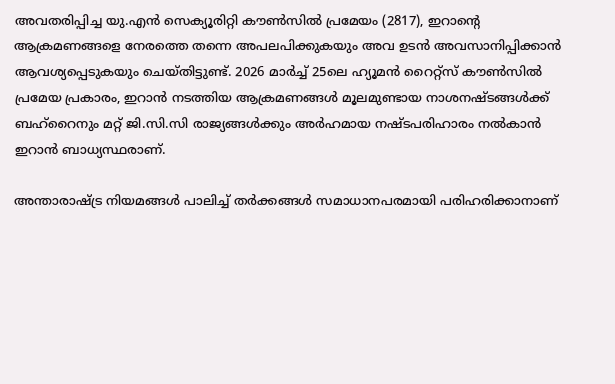അവതരിപ്പിച്ച യു.എൻ സെക്യൂരിറ്റി കൗൺസിൽ പ്രമേയം (2817), ഇറാൻ്റെ ആക്രമണങ്ങളെ നേരത്തെ തന്നെ അപലപിക്കുകയും അവ ഉടൻ അവസാനിപ്പിക്കാൻ ആവശ്യപ്പെടുകയും ചെയ്തിട്ടുണ്ട്. 2026 മാർച്ച് 25ലെ ഹ്യൂമൻ റൈറ്റ്സ് കൗൺസിൽ പ്രമേയ പ്രകാരം, ഇറാൻ നടത്തിയ ആക്രമണങ്ങൾ മൂലമുണ്ടായ നാശനഷ്ടങ്ങൾക്ക് ബഹ്‌റൈനും മറ്റ് ജി.സി.സി രാജ്യങ്ങൾക്കും അർഹമായ നഷ്ടപരിഹാരം നൽകാൻ ഇറാൻ ബാധ്യസ്ഥരാണ്.

അന്താരാഷ്ട്ര നിയമങ്ങൾ പാലിച്ച് തർക്കങ്ങൾ സമാധാനപരമായി പരിഹരിക്കാനാണ്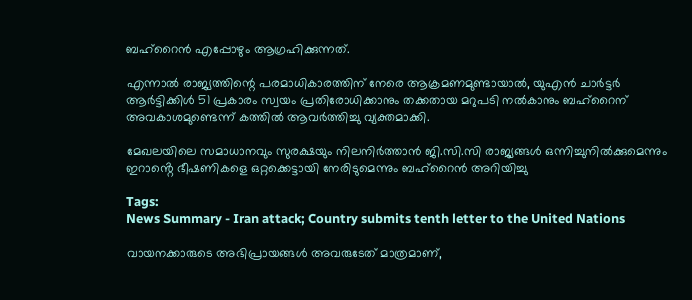ബഹ്‌റൈൻ എപ്പോഴും ആഗ്രഹിക്കുന്നത്.

എന്നാൽ രാജ്യത്തിന്റെ പരമാധികാരത്തിന് നേരെ ആക്രമണമുണ്ടായാൽ, യുഎൻ ചാർട്ടർ ആർട്ടിക്കിൾ 51 പ്രകാരം സ്വയം പ്രതിരോധിക്കാനും തക്കതായ മറുപടി നൽകാനും ബഹ്‌റൈന് അവകാശമുണ്ടെന്ന് കത്തിൽ ആവർത്തിച്ചു വ്യക്തമാക്കി.

മേഖലയിലെ സമാധാനവും സുരക്ഷയും നിലനിർത്താൻ ജി.സി.സി രാജ്യങ്ങൾ ഒന്നിച്ചുനിൽക്കുമെന്നും ഇറാൻ്റെ ഭീഷണികളെ ഒറ്റക്കെട്ടായി നേരിടുമെന്നും ബഹ്‌റൈൻ അറിയിച്ചു

Tags:
News Summary - Iran attack; Country submits tenth letter to the United Nations

വായനക്കാരുടെ അഭിപ്രായങ്ങള്‍ അവരുടേത് മാത്രമാണ്,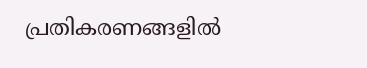പ്രതികരണങ്ങളിൽ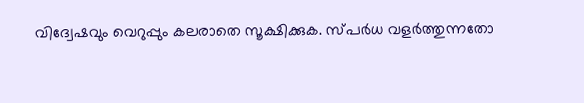വിദ്വേഷവും വെറുപ്പും കലരാതെ സൂക്ഷിക്കുക. സ്പർധ വളർത്തുന്നതോ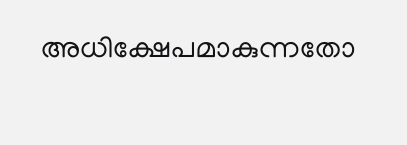അധിക്ഷേപമാകുന്നതോ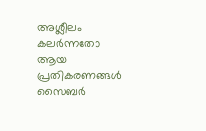അശ്ലീലം കലർന്നതോ ആയ പ്രതികരണങ്ങൾ സൈബർ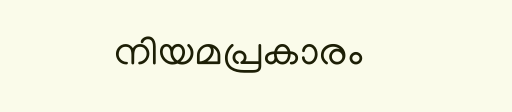നിയമപ്രകാരം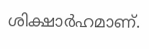ശിക്ഷാർഹമാണ്.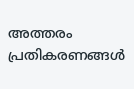അത്തരം പ്രതികരണങ്ങൾ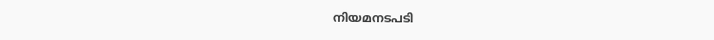നിയമനടപടി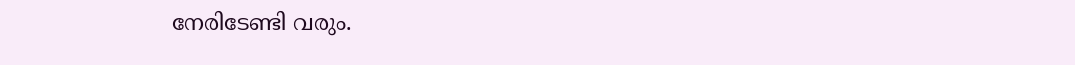നേരിടേണ്ടി വരും.